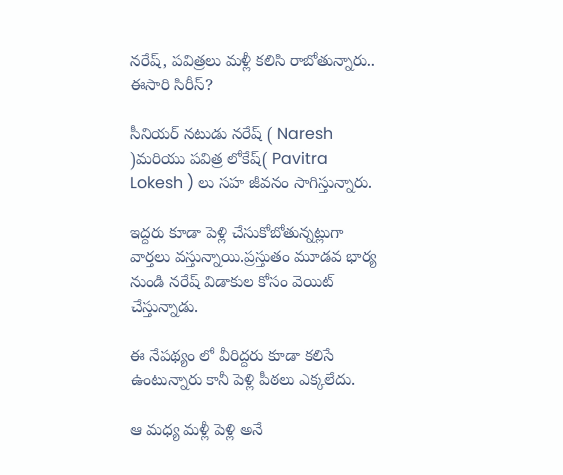నరేష్‌, పవిత్రలు మళ్లీ కలిసి రాబోతున్నారు.. ఈసారి సిరీస్‌?

సీనియర్ నటుడు నరేష్ ( Naresh )మరియు పవిత్ర లోకేష్( Pavitra Lokesh ) లు సహ జీవనం సాగిస్తున్నారు.

ఇద్దరు కూడా పెళ్లి చేసుకోబోతున్నట్లుగా వార్తలు వస్తున్నాయి.ప్రస్తుతం మూడవ భార్య నుండి నరేష్ విడాకుల కోసం వెయిట్‌ చేస్తున్నాడు.

ఈ నేపథ్యం లో వీరిద్దరు కూడా కలిసే ఉంటున్నారు కానీ పెళ్లి పీఠలు ఎక్కలేదు.

ఆ మధ్య మళ్లీ పెళ్లి అనే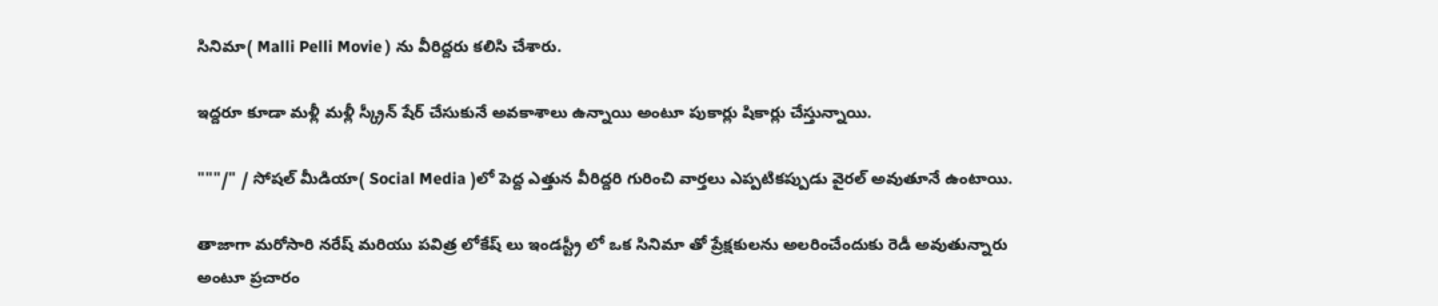సినిమా( Malli Pelli Movie ) ను వీరిద్దరు కలిసి చేశారు.

ఇద్దరూ కూడా మళ్లీ మళ్లీ స్క్రీన్ షేర్ చేసుకునే అవకాశాలు ఉన్నాయి అంటూ పుకార్లు షికార్లు చేస్తున్నాయి.

"""/" / సోషల్‌ మీడియా( Social Media )లో పెద్ద ఎత్తున వీరిద్దరి గురించి వార్తలు ఎప్పటికప్పుడు వైరల్‌ అవుతూనే ఉంటాయి.

తాజాగా మరోసారి నరేష్ మరియు పవిత్ర లోకేష్ లు ఇండస్ట్రీ లో ఒక సినిమా తో ప్రేక్షకులను అలరించేందుకు రెడీ అవుతున్నారు అంటూ ప్రచారం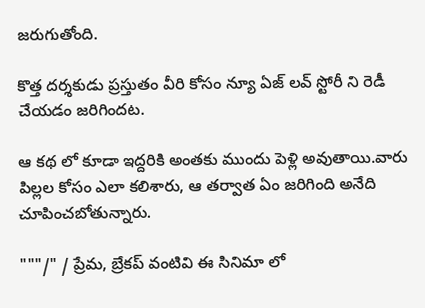జరుగుతోంది.

కొత్త దర్శకుడు ప్రస్తుతం వీరి కోసం న్యూ ఏజ్ లవ్ స్టోరీ ని రెడీ చేయడం జరిగిందట.

ఆ కథ లో కూడా ఇద్దరికి అంతకు ముందు పెళ్లి అవుతాయి.వారు పిల్లల కోసం ఎలా కలిశారు, ఆ తర్వాత ఏం జరిగింది అనేది చూపించబోతున్నారు.

"""/" / ప్రేమ, బ్రేకప్‌ వంటివి ఈ సినిమా లో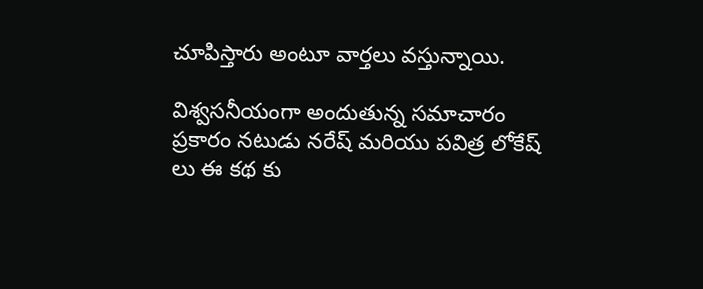చూపిస్తారు అంటూ వార్తలు వస్తున్నాయి.

విశ్వసనీయంగా అందుతున్న సమాచారం ప్రకారం నటుడు నరేష్ మరియు పవిత్ర లోకేష్ లు ఈ కథ కు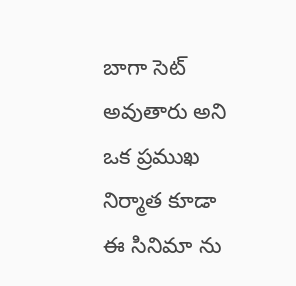బాగా సెట్‌ అవుతారు అని ఒక ప్రముఖ నిర్మాత కూడా ఈ సినిమా ను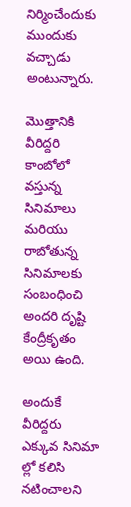నిర్మించేందుకు ముందుకు వచ్చాడు అంటున్నారు.

మొత్తానికి వీరిద్దరి కాంబోలో వస్తున్న సినిమాలు మరియు రాబోతున్న సినిమాలకు సంబంధించి అందరి దృష్టి కేంద్రీకృతం అయి ఉంది.

అందుకే వీరిద్దరు ఎక్కువ సినిమా ల్లో కలిసి నటించాలని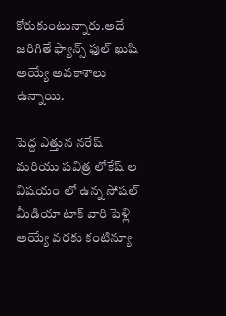కోరుకుంటున్నారు.అదే జరిగితే ఫ్యాన్స్ ఫుల్‌ ఖుషి అయ్యే అవకాశాలు ఉన్నాయి.

పెద్ద ఎత్తున నరేష్ మరియు పవిత్ర లోకేష్ ల విషయం లో ఉన్న సోషల్ మీడియా టాక్ వారి పెళ్లి అయ్యే వరకు కంటిన్యూ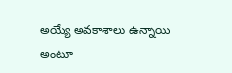అయ్యే అవకాశాలు ఉన్నాయి అంటూ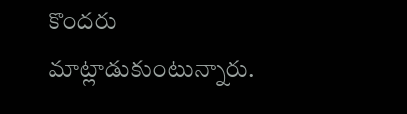కొందరు మాట్లాడుకుంటున్నారు.